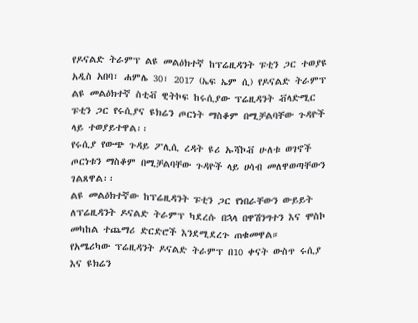የዶናልድ ትራምፕ ልዩ መልዕክተኛ ከፕሬዚዳንት ፑቲን ጋር ተወያዩ
አዲስ አበባ፣ ሐምሌ 30፣ 2017 (ኤፍ ኤም ሲ) የዶናልድ ትራምፕ ልዩ መልዕክተኛ ስቲቭ ዊትኮፍ ከሩሲያው ፕሬዚዳንት ቭላድሚር ፑቲን ጋር የሩሲያና ዩክሬን ጦርነት ማስቆም በሚቻልባቸው ጉዳዮች ላይ ተወያይተዋል፡፡
የሩሲያ የውጭ ጉዳይ ፖሊሲ ረዳት ዩሪ ኡሻኮቭ ሁለቱ ወገኖች ጦርነቱን ማስቆም በሚቻልባቸው ጉዳዮች ላይ ሀሳብ መለዋወጣቸውን ገልጸዋል፡፡
ልዩ መልዕክተኛው ከፕሬዚዳንት ፑቲን ጋር የነበራቸውን ውይይት ለፕሬዚዳንት ዶናልድ ትራምፕ ካደረሱ በኋላ በዋሽንግተን እና ሞስኮ መካከል ተጨማሪ ድርድሮች እንደሚደረጉ ጠቁመዋል።
የአሜሪካው ፕሬዚዳንት ዶናልድ ትራምፕ በ10 ቀናት ውስጥ ሩሲያ እና ዩክሬን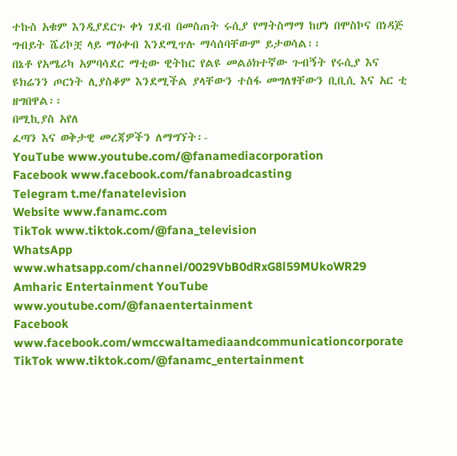ተኩስ አቁም እንዲያደርጉ ቀነ ገደብ በመስጠት ሩሲያ የማትስማማ ከሆነ በሞስኮና በነዳጅ ግብይት ሼሪኮቿ ላይ ማዕቀብ እንደሚጥሉ ማሳሰባቸውም ይታወሳል፡፡
በኔቶ የአሜሪካ አምባሳደር ማቲው ዊትከር የልዩ መልዕክተኛው ጉብኝት የሩሲያ እና ዩክሬንን ጦርነት ሊያስቆም እንደሚችል ያላቸውን ተስፋ መግለፃቸውን ቢቢሲ እና አር ቲ ዘግበዋል፡፡
በሚኪያስ አየለ
ፈጣን እና ወቅታዊ መረጃዎችን ለማግኘት፡-
YouTube www.youtube.com/@fanamediacorporation
Facebook www.facebook.com/fanabroadcasting
Telegram t.me/fanatelevision
Website www.fanamc.com
TikTok www.tiktok.com/@fana_television
WhatsApp www.whatsapp.com/channel/0029VbB0dRxG8l59MUkoWR29
Amharic Entertainment YouTube www.youtube.com/@fanaentertainment
Facebook www.facebook.com/wmccwaltamediaandcommunicationcorporate
TikTok www.tiktok.com/@fanamc_entertainment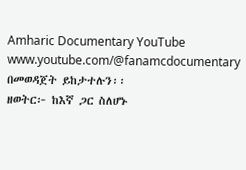Amharic Documentary YouTube www.youtube.com/@fanamcdocumentary በመወዳጀት ይከታተሉን፡፡
ዘወትር፦ ከእኛ ጋር ስለሆኑ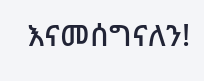እናመሰግናለን!